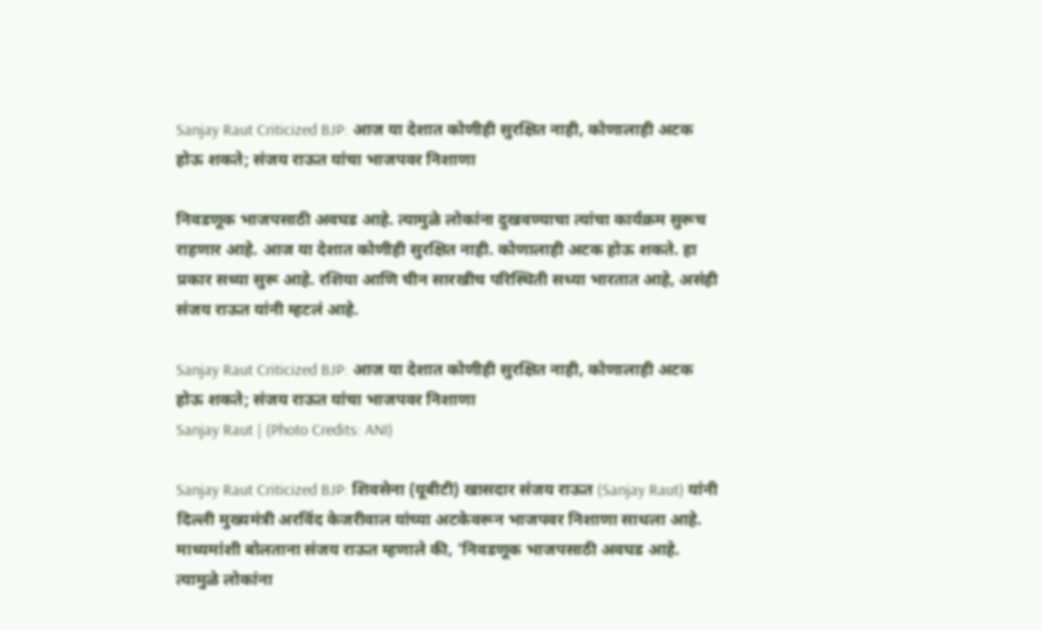Sanjay Raut Criticized BJP: आज या देशात कोणीही सुरक्षित नाही, कोणालाही अटक होऊ शकते; संजय राऊत यांचा भाजपवर निशाणा

निवडणूक भाजपसाठी अवघड आहे. त्यामुळे लोकांना दुखवण्याचा त्यांचा कार्यक्रम सुरूच राहणार आहे. आज या देशात कोणीही सुरक्षित नाही. कोणालाही अटक होऊ शकते. हा प्रकार सध्या सुरू आहे. रशिया आणि चीन सारखीच परिस्थिती सध्या भारतात आहे, असंही संजय राऊत यांनी म्हटलं आहे.

Sanjay Raut Criticized BJP: आज या देशात कोणीही सुरक्षित नाही, कोणालाही अटक होऊ शकते; संजय राऊत यांचा भाजपवर निशाणा
Sanjay Raut | (Photo Credits: ANI)

Sanjay Raut Criticized BJP: शिवसेना (यूबीटी) खासदार संजय राऊत (Sanjay Raut) यांनी दिल्ली मुख्यमंत्री अरविंद केजरीवाल यांच्या अटकेवरून भाजपवर निशाणा साधला आहे. माध्यमांशी बोलताना संजय राऊत म्हणाले की, 'निवडणूक भाजपसाठी अवघड आहे. त्यामुळे लोकांना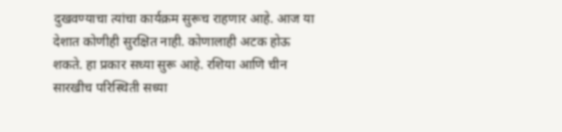दुखवण्याचा त्यांचा कार्यक्रम सुरूच राहणार आहे. आज या देशात कोणीही सुरक्षित नाही. कोणालाही अटक होऊ शकते. हा प्रकार सध्या सुरू आहे. रशिया आणि चीन सारखीच परिस्थिती सध्या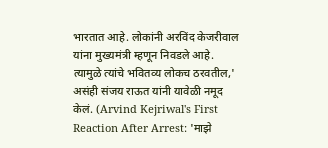भारतात आहे. लोकांनी अरविंद केजरीवाल यांना मुख्यमंत्री म्हणून निवडले आहे. त्यामुळे त्यांचे भवितव्य लोकच ठरवतील,' असंही संजय राऊत यांनी यावेळी नमूद केलं. (Arvind Kejriwal's First Reaction After Arrest: 'माझे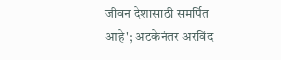जीवन देशासाठी समर्पित आहे'; अटकेनंतर अरविंद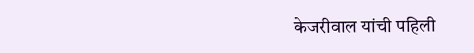केजरीवाल यांची पहिली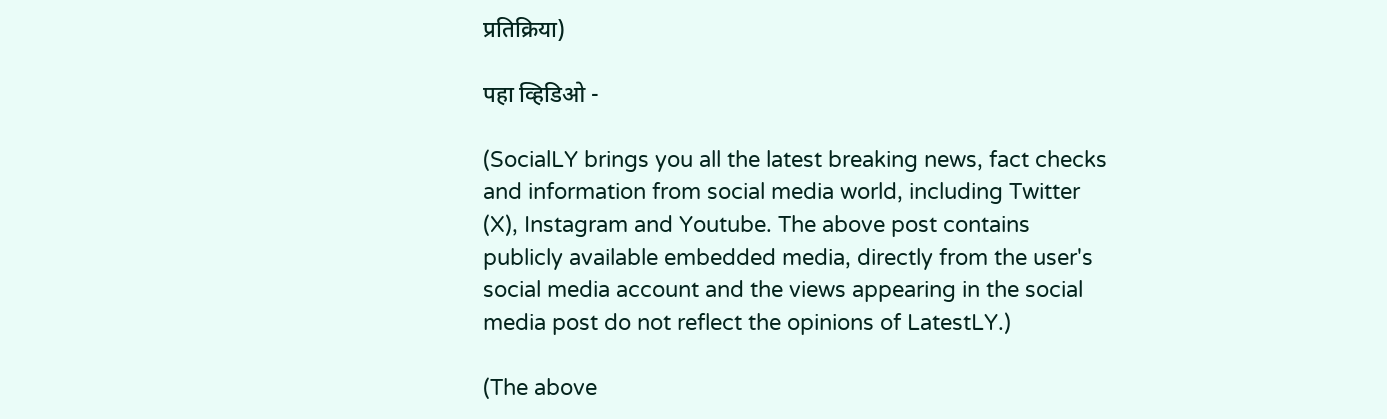प्रतिक्रिया)

पहा व्हिडिओ -

(SocialLY brings you all the latest breaking news, fact checks and information from social media world, including Twitter (X), Instagram and Youtube. The above post contains publicly available embedded media, directly from the user's social media account and the views appearing in the social media post do not reflect the opinions of LatestLY.)

(The above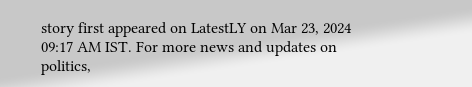story first appeared on LatestLY on Mar 23, 2024 09:17 AM IST. For more news and updates on politics,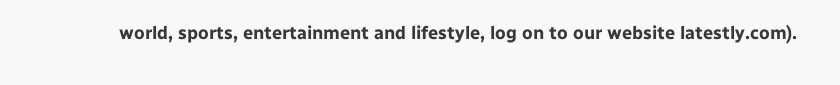world, sports, entertainment and lifestyle, log on to our website latestly.com).